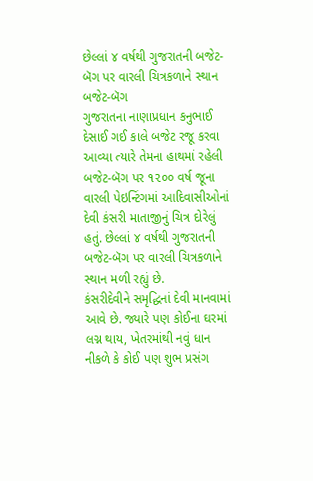છેલ્લાં ૪ વર્ષથી ગુજરાતની બજેટ-બૅગ પર વારલી ચિત્રકળાને સ્થાન
બજેટ-બૅગ
ગુજરાતના નાણાપ્રધાન કનુભાઈ દેસાઈ ગઈ કાલે બજેટ રજૂ કરવા આવ્યા ત્યારે તેમના હાથમાં રહેલી બજેટ-બૅગ પર ૧૨૦૦ વર્ષ જૂના વારલી પેઇન્ટિંગમાં આદિવાસીઓનાં દેવી કંસરી માતાજીનું ચિત્ર દોરેલું હતું. છેલ્લાં ૪ વર્ષથી ગુજરાતની બજેટ-બૅગ પર વારલી ચિત્રકળાને સ્થાન મળી રહ્યું છે.
કંસરીદેવીને સમૃદ્ધિનાં દેવી માનવામાં આવે છે. જ્યારે પણ કોઈના ઘરમાં લગ્ન થાય, ખેતરમાંથી નવું ધાન નીકળે કે કોઈ પણ શુભ પ્રસંગ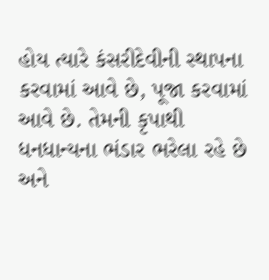હોય ત્યારે કંસરીદેવીની સ્થાપના કરવામાં આવે છે, પૂજા કરવામાં આવે છે. તેમની કૃપાથી ધનધાન્યના ભંડાર ભરેલા રહે છે અને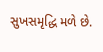સુખસમૃદ્ધિ મળે છે.